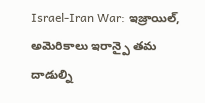Israel-Iran War: ఇజ్రాయిల్, అమెరికాలు ఇరాన్పై తమ దాడుల్ని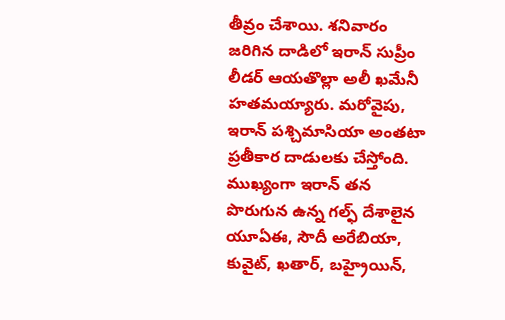తీవ్రం చేశాయి. శనివారం జరిగిన దాడిలో ఇరాన్ సుప్రీం లీడర్ ఆయతొల్లా అలీ ఖమేనీ హతమయ్యారు. మరోవైపు, ఇరాన్ పశ్చిమాసియా అంతటా ప్రతీకార దాడులకు చేస్తోంది. ముఖ్యంగా ఇరాన్ తన పొరుగున ఉన్న గల్ఫ్ దేశాలైన యూఏఈ, సౌదీ అరేబియా, కువైట్, ఖతార్, బహ్రైయిన్,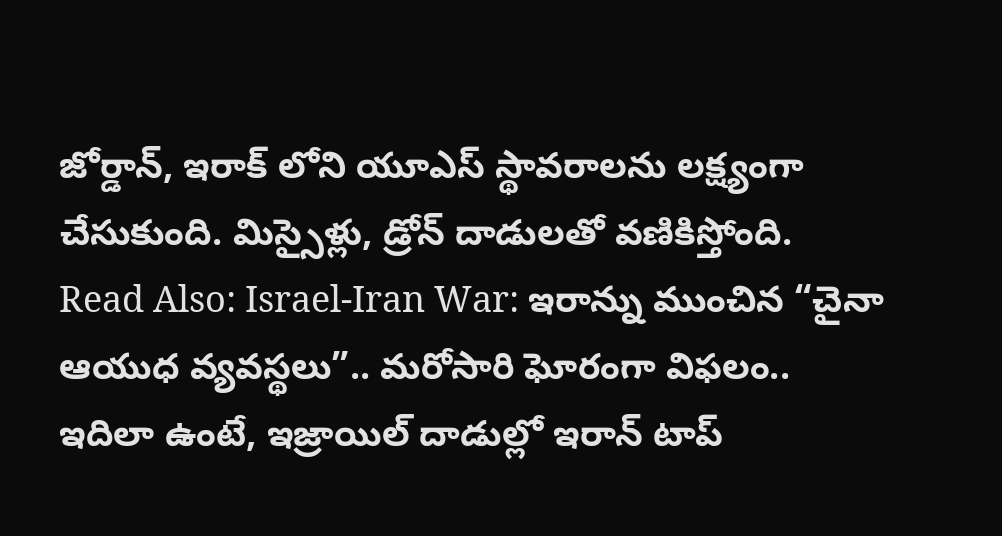జోర్డాన్, ఇరాక్ లోని యూఎస్ స్థావరాలను లక్ష్యంగా చేసుకుంది. మిస్సైళ్లు, డ్రోన్ దాడులతో వణికిస్తోంది.
Read Also: Israel-Iran War: ఇరాన్ను ముంచిన “చైనా ఆయుధ వ్యవస్థలు”.. మరోసారి ఘోరంగా విఫలం..
ఇదిలా ఉంటే, ఇజ్రాయిల్ దాడుల్లో ఇరాన్ టాప్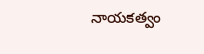నాయకత్వం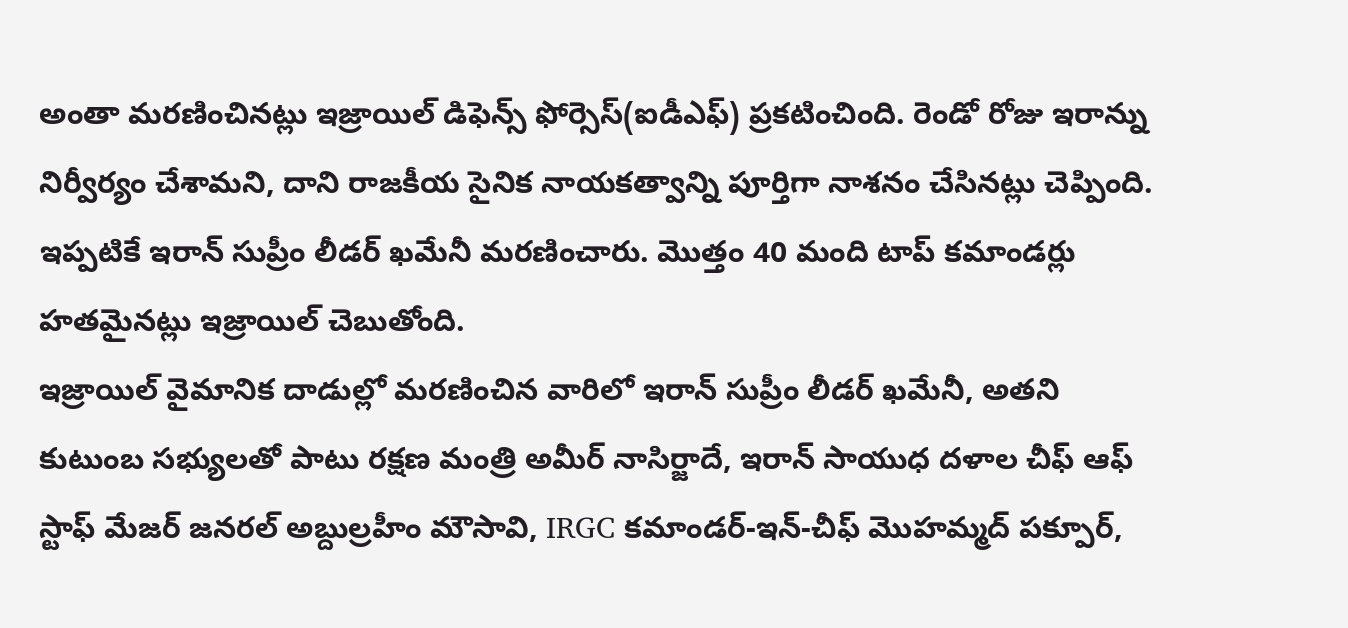అంతా మరణించినట్లు ఇజ్రాయిల్ డిఫెన్స్ ఫోర్సెస్(ఐడీఎఫ్) ప్రకటించింది. రెండో రోజు ఇరాన్ను నిర్వీర్యం చేశామని, దాని రాజకీయ సైనిక నాయకత్వాన్ని పూర్తిగా నాశనం చేసినట్లు చెప్పింది. ఇప్పటికే ఇరాన్ సుప్రీం లీడర్ ఖమేనీ మరణించారు. మొత్తం 40 మంది టాప్ కమాండర్లు హతమైనట్లు ఇజ్రాయిల్ చెబుతోంది.
ఇజ్రాయిల్ వైమానిక దాడుల్లో మరణించిన వారిలో ఇరాన్ సుప్రీం లీడర్ ఖమేనీ, అతని కుటుంబ సభ్యులతో పాటు రక్షణ మంత్రి అమీర్ నాసిర్జాదే, ఇరాన్ సాయుధ దళాల చీఫ్ ఆఫ్ స్టాఫ్ మేజర్ జనరల్ అబ్దుల్రహీం మౌసావి, IRGC కమాండర్-ఇన్-చీఫ్ మొహమ్మద్ పక్పూర్,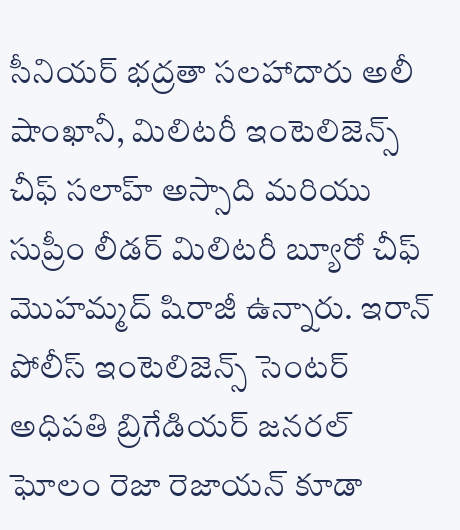సీనియర్ భద్రతా సలహాదారు అలీ షాంఖానీ, మిలిటరీ ఇంటెలిజెన్స్ చీఫ్ సలాహ్ అస్సాది మరియు సుప్రీం లీడర్ మిలిటరీ బ్యూరో చీఫ్ మొహమ్మద్ షిరాజీ ఉన్నారు. ఇరాన్ పోలీస్ ఇంటెలిజెన్స్ సెంటర్ అధిపతి బ్రిగేడియర్ జనరల్ ఘోలం రెజా రెజాయన్ కూడా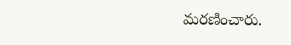మరణించారు.